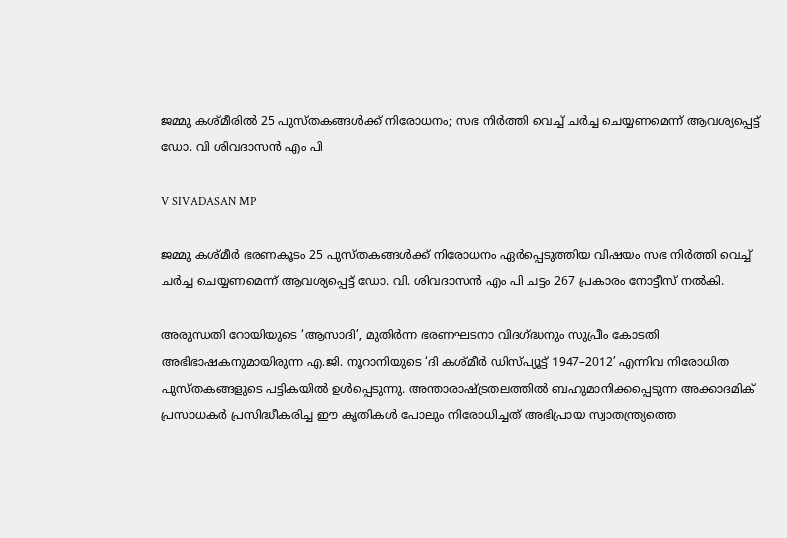ജമ്മു കശ്മീരിൽ 25 പുസ്തകങ്ങൾക്ക് നിരോധനം; സഭ നിർത്തി വെച്ച് ചർച്ച ചെയ്യണമെന്ന് ആവശ്യപ്പെട്ട് ഡോ. വി ശിവദാസൻ എം പി

V SIVADASAN MP

ജമ്മു കശ്മീർ ഭരണകൂടം 25 പുസ്തകങ്ങൾക്ക് നിരോധനം ഏർപ്പെടുത്തിയ വിഷയം സഭ നിർത്തി വെച്ച് ചർച്ച ചെയ്യണമെന്ന് ആവശ്യപ്പെട്ട് ഡോ. വി. ശിവദാസൻ എം പി ചട്ടം 267 പ്രകാരം നോട്ടീസ് നൽകി.

അരുന്ധതി റോയിയുടെ ‘ആസാദി’, മുതിർന്ന ഭരണഘടനാ വിദഗ്ദ്ധനും സുപ്രീം കോടതി അഭിഭാഷകനുമായിരുന്ന എ.ജി. നൂറാനിയുടെ ‘ദി കശ്മീർ ഡിസ്പ്യൂട്ട് 1947–2012’ എന്നിവ നിരോധിത പുസ്തകങ്ങളുടെ പട്ടികയിൽ ഉൾപ്പെടുന്നു. അന്താരാഷ്ട്രതലത്തിൽ ബഹുമാനിക്കപ്പെടുന്ന അക്കാദമിക് പ്രസാധകർ പ്രസിദ്ധീകരിച്ച ഈ കൃതികൾ പോലും നിരോധിച്ചത് അഭിപ്രായ സ്വാതന്ത്ര്യത്തെ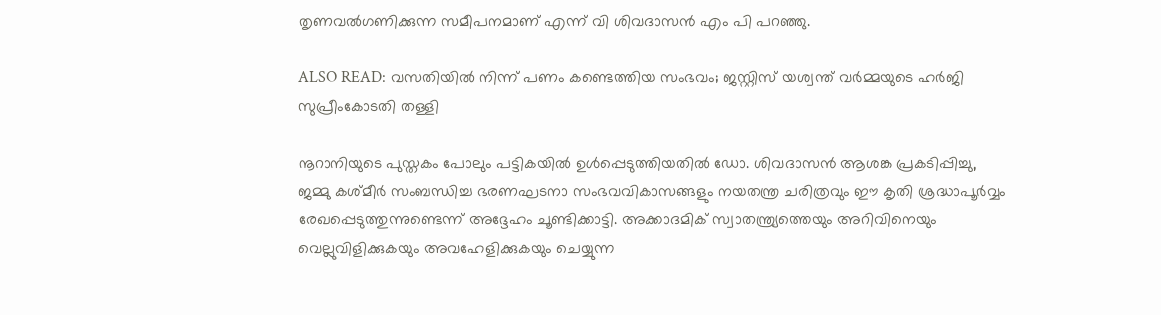തൃണവൽഗണിക്കുന്ന സമീപനമാണ് എന്ന് വി ശിവദാസൻ എം പി പറഞ്ഞു.

ALSO READ: വസതിയിൽ നിന്ന് പണം കണ്ടെത്തിയ സംഭവം; ജസ്റ്റിസ് യശ്വന്ത് വർമ്മയുടെ ഹർജി സുപ്രീംകോടതി തള്ളി

നൂറാനിയുടെ പുസ്തകം പോലും പട്ടികയിൽ ഉൾപ്പെടുത്തിയതിൽ ഡോ. ശിവദാസൻ ആശങ്ക പ്രകടിപ്പിച്ചു, ജമ്മു കശ്മീർ സംബന്ധിച്ച ഭരണഘടനാ സംഭവവികാസങ്ങളും നയതന്ത്ര ചരിത്രവും ഈ കൃതി ശ്രദ്ധാപൂർവ്വം രേഖപ്പെടുത്തുന്നുണ്ടെന്ന് അദ്ദേഹം ചൂണ്ടിക്കാട്ടി. അക്കാദമിക് സ്വാതന്ത്ര്യത്തെയും അറിവിനെയും വെല്ലുവിളിക്കുകയും അവഹേളിക്കുകയും ചെയ്യുന്ന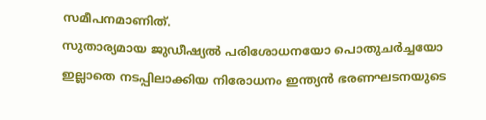സമീപനമാണിത്.
സുതാര്യമായ ജുഡീഷ്യൽ പരിശോധനയോ പൊതുചർച്ചയോ ഇല്ലാതെ നടപ്പിലാക്കിയ നിരോധനം ഇന്ത്യൻ ഭരണഘടനയുടെ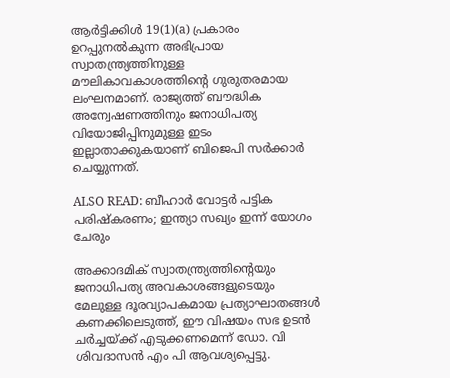ആർട്ടിക്കിൾ 19(1)(a) പ്രകാരം ഉറപ്പുനൽകുന്ന അഭിപ്രായ സ്വാതന്ത്ര്യത്തിനുള്ള മൗലികാവകാശത്തിന്റെ ഗുരുതരമായ ലംഘനമാണ്. രാജ്യത്ത് ബൗദ്ധിക അന്വേഷണത്തിനും ജനാധിപത്യ വിയോജിപ്പിനുമുള്ള ഇടം ഇല്ലാതാക്കുകയാണ് ബിജെപി സർക്കാർ ചെയ്യുന്നത്.

ALSO READ: ബീഹാര്‍ വോട്ടര്‍ പട്ടിക പരിഷ്‌കരണം; ഇന്ത്യാ സഖ്യം ഇന്ന് യോഗം ചേരും

അക്കാദമിക് സ്വാതന്ത്ര്യത്തിന്റെയും ജനാധിപത്യ അവകാശങ്ങളുടെയും മേലുള്ള ദൂരവ്യാപകമായ പ്രത്യാഘാതങ്ങൾ കണക്കിലെടുത്ത്, ഈ വിഷയം സഭ ഉടൻ ചർച്ചയ്ക്ക് എടുക്കണമെന്ന് ഡോ. വി ശിവദാസൻ എം പി ആവശ്യപ്പെട്ടു.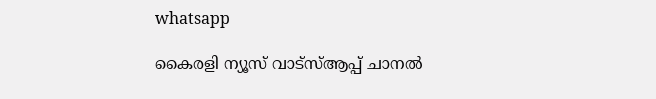whatsapp

കൈരളി ന്യൂസ് വാട്‌സ്ആപ്പ് ചാനല്‍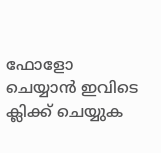ഫോളോ ചെയ്യാന്‍ ഇവിടെ ക്ലിക്ക് ചെയ്യുക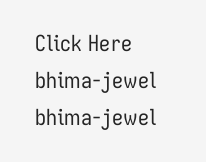Click Here
bhima-jewel
bhima-jewel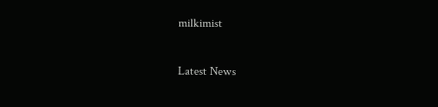milkimist

Latest News